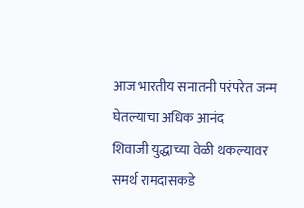आज भारतीय सनातनी परंपरेत जन्म घेतल्याचा अधिक आनंद
शिवाजी युद्धाच्या वेळी थकल्यावर समर्थ रामदासकडे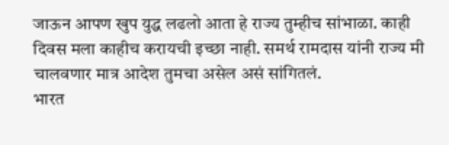जाऊन आपण खुप युद्ध लढलो आता हे राज्य तुम्हीच सांभाळा. काही दिवस मला काहीच करायची इच्छा नाही. समर्थ रामदास यांनी राज्य मी चालवणार मात्र आदेश तुमचा असेल असं सांगितलं.
भारत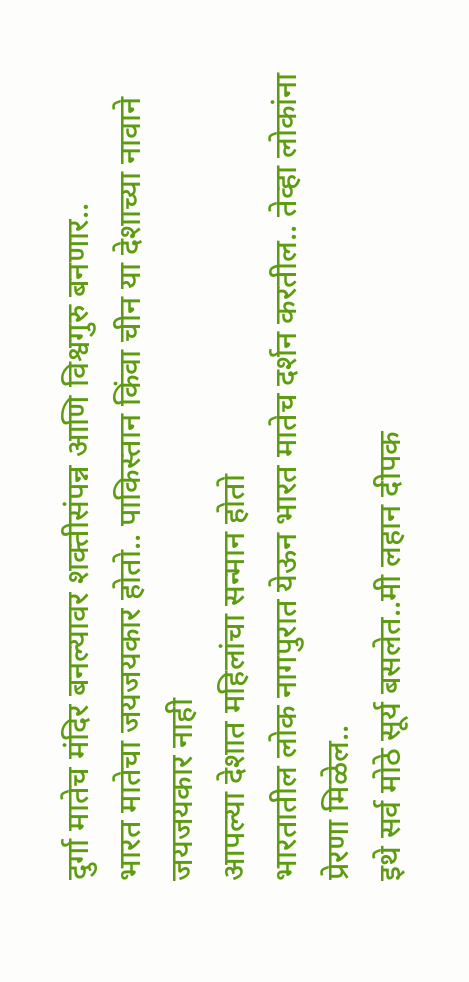दुर्गा मातेच मंदिर बनल्यावर शक्तीसंपन्न आणि विश्वगुरु बनणार..
भारत मातेचा जयजयकार होतो.. पाकिस्तान किंवा चीन या देशाच्या नावाने जयजयकार नाही
आपल्या देशात महिलांचा सन्मान होतो
भारतातील लोक नागपुरात येऊन भारत मातेच दर्शन करतील.. तेव्हा लोकांना प्रेरणा मिळेल..
इथे सर्व मोठे सूर्य बसलेत..मी लहान दीपक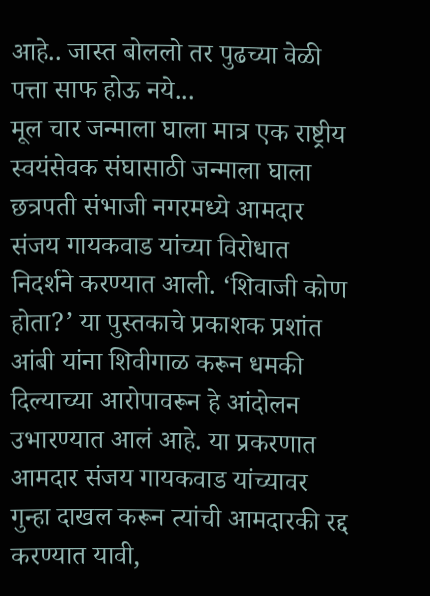आहे.. जास्त बोललो तर पुढच्या वेळी पत्ता साफ होऊ नये...
मूल चार जन्माला घाला मात्र एक राष्ट्रीय स्वयंसेवक संघासाठी जन्माला घाला
छत्रपती संभाजी नगरमध्ये आमदार संजय गायकवाड यांच्या विरोधात निदर्शने करण्यात आली. ‘शिवाजी कोण होता?’ या पुस्तकाचे प्रकाशक प्रशांत आंबी यांना शिवीगाळ करून धमकी दिल्याच्या आरोपावरून हे आंदोलन उभारण्यात आलं आहे. या प्रकरणात आमदार संजय गायकवाड यांच्यावर गुन्हा दाखल करून त्यांची आमदारकी रद्द करण्यात यावी,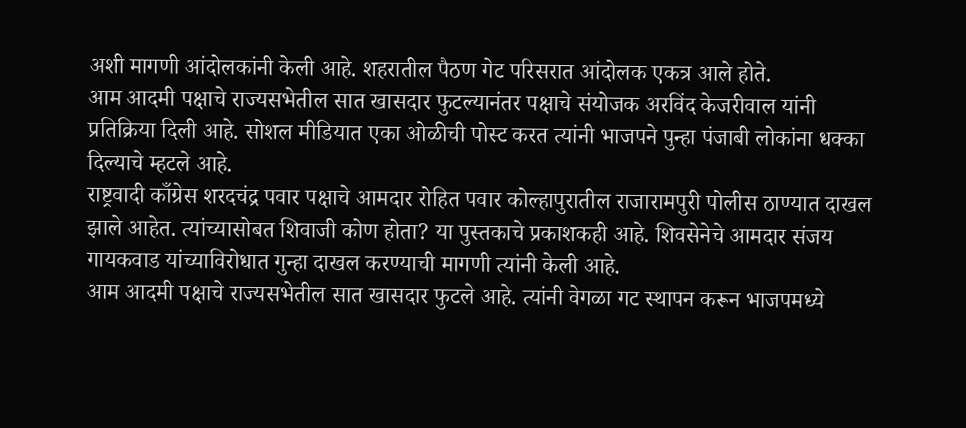अशी मागणी आंदोलकांनी केली आहे. शहरातील पैठण गेट परिसरात आंदोलक एकत्र आले होते.
आम आदमी पक्षाचे राज्यसभेतील सात खासदार फुटल्यानंतर पक्षाचे संयोजक अरविंद केजरीवाल यांनी प्रतिक्रिया दिली आहे. सोशल मीडियात एका ओळीची पोस्ट करत त्यांनी भाजपने पुन्हा पंजाबी लोकांना धक्का दिल्याचे म्हटले आहे.
राष्ट्रवादी काँग्रेस शरदचंद्र पवार पक्षाचे आमदार रोहित पवार कोल्हापुरातील राजारामपुरी पोलीस ठाण्यात दाखल झाले आहेत. त्यांच्यासोबत शिवाजी कोण होता? या पुस्तकाचे प्रकाशकही आहे. शिवसेनेचे आमदार संजय गायकवाड यांच्याविरोधात गुन्हा दाखल करण्याची मागणी त्यांनी केली आहे.
आम आदमी पक्षाचे राज्यसभेतील सात खासदार फुटले आहे. त्यांनी वेगळा गट स्थापन करून भाजपमध्ये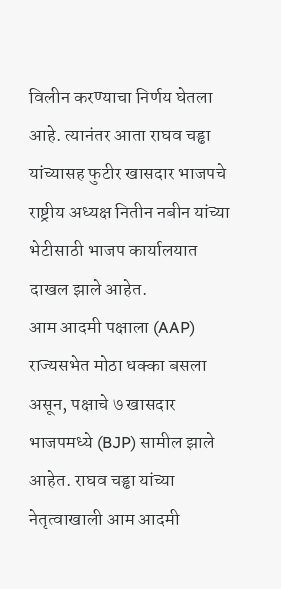विलीन करण्याचा निर्णय घेतला आहे. त्यानंतर आता राघव चड्ढा यांच्यासह फुटीर खासदार भाजपचे राष्ट्रीय अध्यक्ष नितीन नबीन यांच्या भेटीसाठी भाजप कार्यालयात दाखल झाले आहेत.
आम आदमी पक्षाला (AAP) राज्यसभेत मोठा धक्का बसला असून, पक्षाचे ७ खासदार भाजपमध्ये (BJP) सामील झाले आहेत. राघव चड्ढा यांच्या नेतृत्वाखाली आम आदमी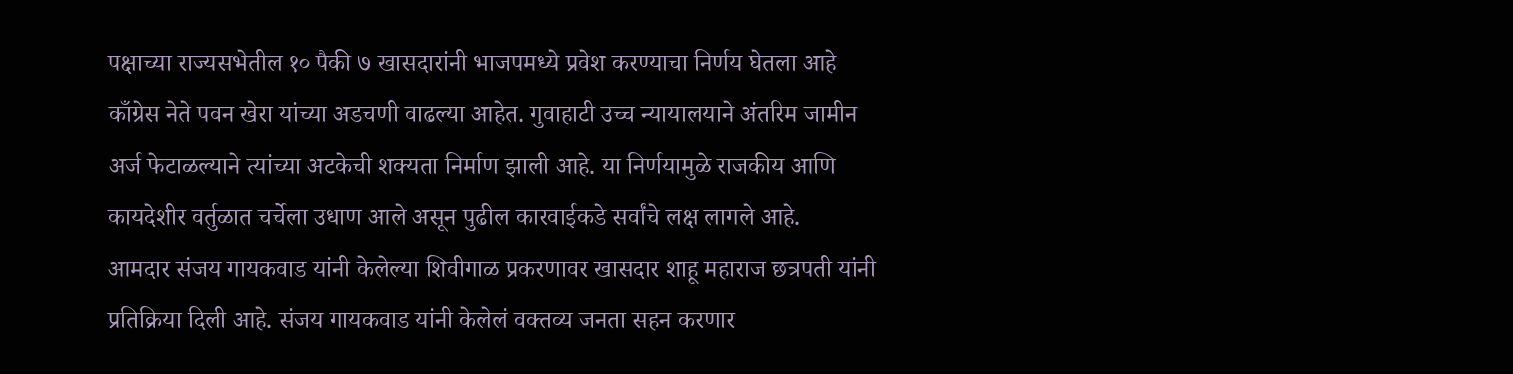पक्षाच्या राज्यसभेतील १० पैकी ७ खासदारांनी भाजपमध्ये प्रवेश करण्याचा निर्णय घेतला आहे
काँग्रेस नेते पवन खेरा यांच्या अडचणी वाढल्या आहेत. गुवाहाटी उच्च न्यायालयाने अंतरिम जामीन अर्ज फेटाळल्याने त्यांच्या अटकेची शक्यता निर्माण झाली आहे. या निर्णयामुळे राजकीय आणि कायदेशीर वर्तुळात चर्चेला उधाण आले असून पुढील कारवाईकडे सर्वांचे लक्ष लागले आहे.
आमदार संजय गायकवाड यांनी केलेल्या शिवीगाळ प्रकरणावर खासदार शाहू महाराज छत्रपती यांनी प्रतिक्रिया दिली आहे. संजय गायकवाड यांनी केलेलं वक्तव्य जनता सहन करणार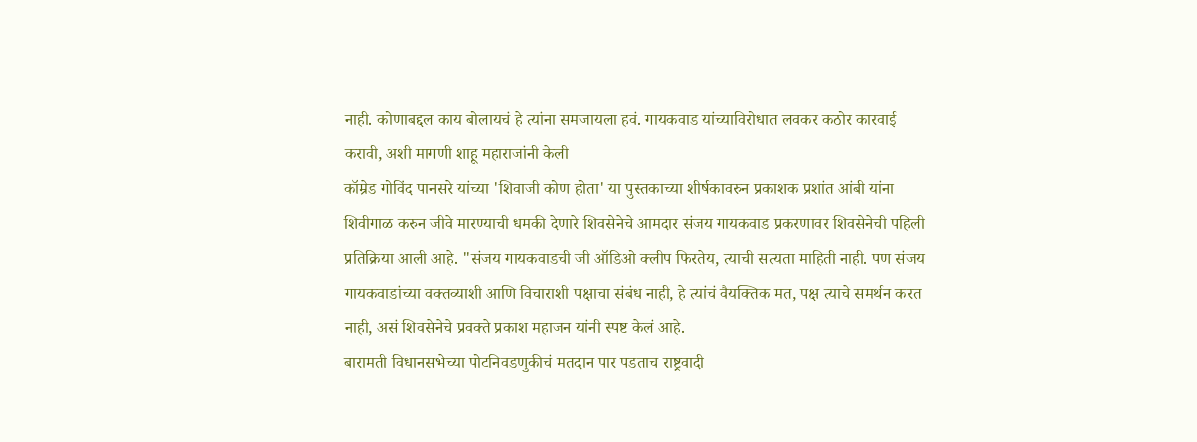नाही. कोणाबद्दल काय बोलायचं हे त्यांना समजायला हवं. गायकवाड यांच्याविरोधात लवकर कठोर कारवाई करावी, अशी मागणी शाहू महाराजांनी केली
कॉम्रेड गोविंद पानसरे यांच्या 'शिवाजी कोण होता' या पुस्तकाच्या शीर्षकावरुन प्रकाशक प्रशांत आंबी यांना शिवीगाळ करुन जीवे मारण्याची धमकी देणारे शिवसेनेचे आमदार संजय गायकवाड प्रकरणावर शिवसेनेची पहिली प्रतिक्रिया आली आहे. "संजय गायकवाडची जी ऑडिओ क्लीप फिरतेय, त्याची सत्यता माहिती नाही. पण संजय गायकवाडांच्या वक्तव्याशी आणि विचाराशी पक्षाचा संबंध नाही, हे त्यांचं वैयक्तिक मत, पक्ष त्याचे समर्थन करत नाही, असं शिवसेनेचे प्रवक्ते प्रकाश महाजन यांनी स्पष्ट केलं आहे.
बारामती विधानसभेच्या पोटनिवडणुकीचं मतदान पार पडताच राष्ट्रवादी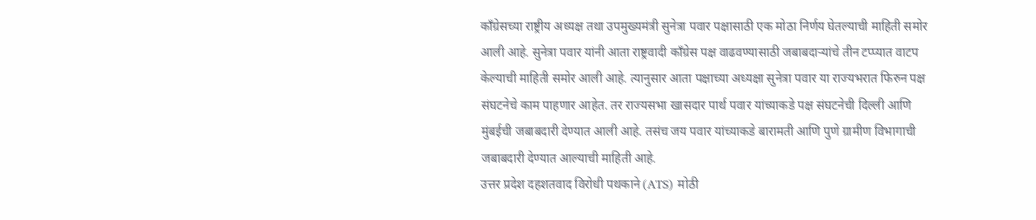काँग्रेसच्या राष्ट्रीय अध्यक्ष तथा उपमुख्यमंत्री सुनेत्रा पवार पक्षासाठी एक मोठा निर्णय घेतल्याची माहिती समोर आली आहे. सुनेत्रा पवार यांनी आता राष्ट्रवादी काँग्रेस पक्ष वाढवण्यासाठी जबाबदाऱ्यांचे तीन टप्प्यात वाटप केल्याची माहिती समोर आली आहे. त्यानुसार आता पक्षाच्या अध्यक्षा सुनेत्रा पवार या राज्यभरात फिरुन पक्ष संघटनेचे काम पाहणार आहेत. तर राज्यसभा खासदार पार्थ पवार यांच्याकडे पक्ष संघटनेची दिल्ली आणि मुंबईची जबाबदारी देण्यात आली आहे. तसंच जय पवार यांच्याकडे बारामती आणि पुणे ग्रामीण विभागाची जबाबदारी देण्यात आल्याची माहिती आहे.
उत्तर प्रदेश दहशतवाद विरोधी पथकाने (ATS) मोठी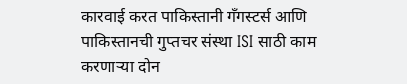कारवाई करत पाकिस्तानी गँगस्टर्स आणि पाकिस्तानची गुप्तचर संस्था ISI साठी काम करणाऱ्या दोन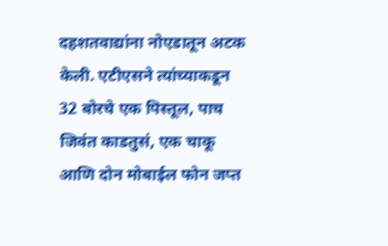दहशतवाद्यांना नोएडातून अटक केली. एटीएसने त्यांच्याकडून 32 बोरचे एक पिस्तूल, पाच जिवंत काडतुसं, एक चाकू आणि दोन मोबाईल फोन जप्त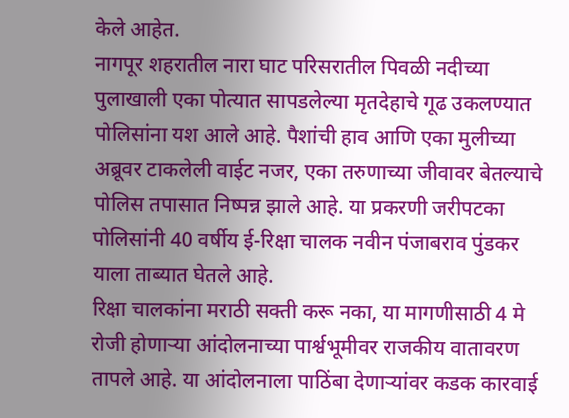केले आहेत.
नागपूर शहरातील नारा घाट परिसरातील पिवळी नदीच्या पुलाखाली एका पोत्यात सापडलेल्या मृतदेहाचे गूढ उकलण्यात पोलिसांना यश आले आहे. पैशांची हाव आणि एका मुलीच्या अब्रूवर टाकलेली वाईट नजर, एका तरुणाच्या जीवावर बेतल्याचे पोलिस तपासात निष्पन्न झाले आहे. या प्रकरणी जरीपटका पोलिसांनी 40 वर्षीय ई-रिक्षा चालक नवीन पंजाबराव पुंडकर याला ताब्यात घेतले आहे.
रिक्षा चालकांना मराठी सक्ती करू नका, या मागणीसाठी 4 मे रोजी होणाऱ्या आंदोलनाच्या पार्श्वभूमीवर राजकीय वातावरण तापले आहे. या आंदोलनाला पाठिंबा देणाऱ्यांवर कडक कारवाई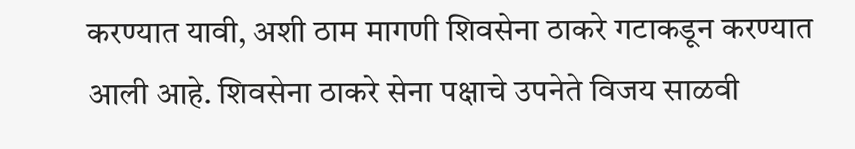करण्यात यावी, अशी ठाम मागणी शिवसेना ठाकरे गटाकडून करण्यात आली आहे. शिवसेना ठाकरे सेना पक्षाचे उपनेते विजय साळवी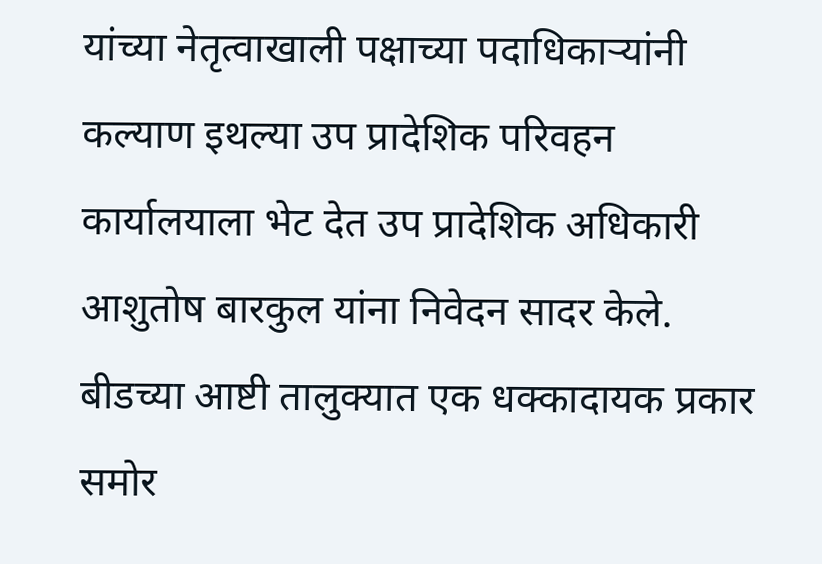यांच्या नेतृत्वाखाली पक्षाच्या पदाधिकाऱ्यांनी कल्याण इथल्या उप प्रादेशिक परिवहन कार्यालयाला भेट देत उप प्रादेशिक अधिकारी आशुतोष बारकुल यांना निवेदन सादर केले.
बीडच्या आष्टी तालुक्यात एक धक्कादायक प्रकार समोर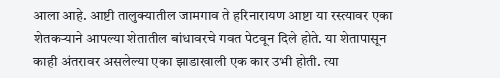आला आहे. आष्टी तालुक्यातील जामगाव ते हरिनारायण आष्टा या रस्त्यावर एका शेतकऱ्याने आपल्या शेतातील बांधावरचे गवत पेटवून दिले होते. या शेतापासून काही अंतरावर असलेल्या एका झाडाखाली एक कार उभी होती. त्या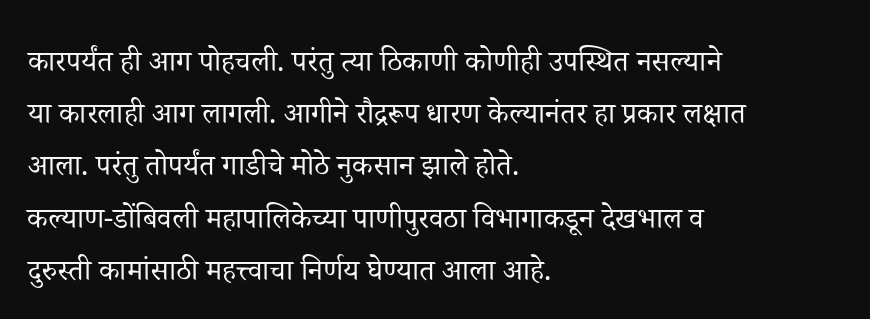कारपर्यंत ही आग पोहचली. परंतु त्या ठिकाणी कोणीही उपस्थित नसल्याने या कारलाही आग लागली. आगीने रौद्ररूप धारण केल्यानंतर हा प्रकार लक्षात आला. परंतु तोपर्यंत गाडीचे मोठे नुकसान झाले होते.
कल्याण-डोंबिवली महापालिकेच्या पाणीपुरवठा विभागाकडून देखभाल व दुरुस्ती कामांसाठी महत्त्वाचा निर्णय घेण्यात आला आहे.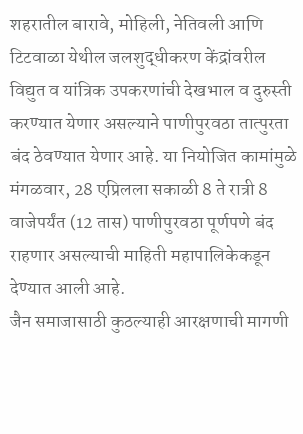शहरातील बारावे, मोहिली, नेतिवली आणि टिटवाळा येथील जलशुद्धीकरण केंद्रांवरील विद्युत व यांत्रिक उपकरणांची देखभाल व दुरुस्ती करण्यात येणार असल्याने पाणीपुरवठा तात्पुरता बंद ठेवण्यात येणार आहे. या नियोजित कामांमुळे मंगळवार, 28 एप्रिलला सकाळी 8 ते रात्री 8 वाजेपर्यंत (12 तास) पाणीपुरवठा पूर्णपणे बंद राहणार असल्याची माहिती महापालिकेकडून देण्यात आली आहे.
जैन समाजासाठी कुठल्याही आरक्षणाची मागणी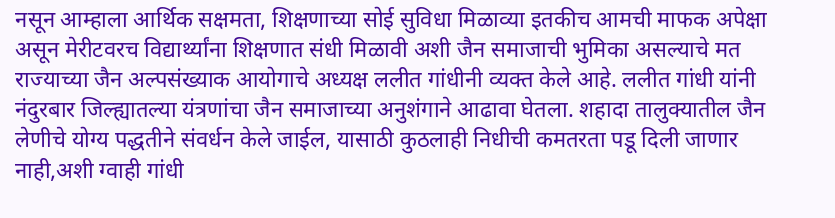नसून आम्हाला आर्थिक सक्षमता, शिक्षणाच्या सोई सुविधा मिळाव्या इतकीच आमची माफक अपेक्षा असून मेरीटवरच विद्यार्थ्यांना शिक्षणात संधी मिळावी अशी जैन समाजाची भुमिका असल्याचे मत राज्याच्या जैन अल्पसंख्याक आयोगाचे अध्यक्ष ललीत गांधीनी व्यक्त केले आहे. ललीत गांधी यांनी नंदुरबार जिल्ह्यातल्या यंत्रणांचा जैन समाजाच्या अनुशंगाने आढावा घेतला. शहादा तालुक्यातील जैन लेणीचे योग्य पद्धतीने संवर्धन केले जाईल, यासाठी कुठलाही निधीची कमतरता पडू दिली जाणार नाही,अशी ग्वाही गांधी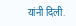यांनी दिली.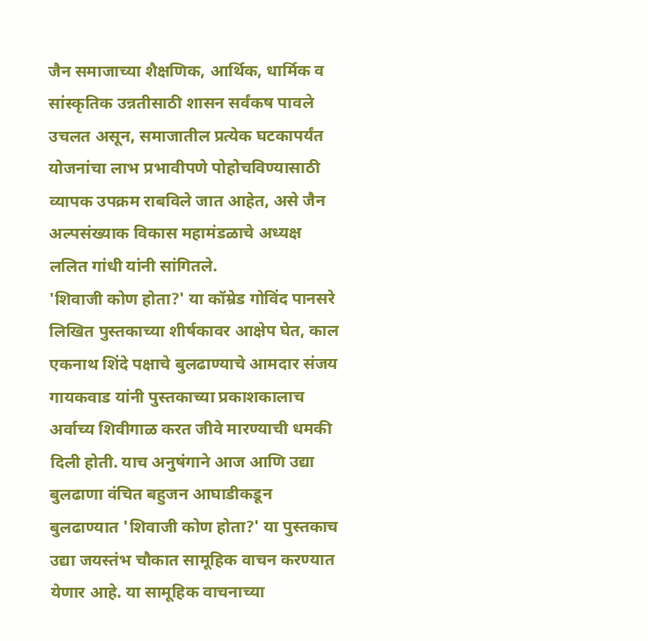जैन समाजाच्या शैक्षणिक, आर्थिक, धार्मिक व सांस्कृतिक उन्नतीसाठी शासन सर्वंकष पावले उचलत असून, समाजातील प्रत्येक घटकापर्यंत योजनांचा लाभ प्रभावीपणे पोहोचविण्यासाठी व्यापक उपक्रम राबविले जात आहेत, असे जैन अल्पसंख्याक विकास महामंडळाचे अध्यक्ष ललित गांधी यांनी सांगितले.
'शिवाजी कोण होता?' या कॉम्रेड गोविंद पानसरे लिखित पुस्तकाच्या शीर्षकावर आक्षेप घेत, काल एकनाथ शिंदे पक्षाचे बुलढाण्याचे आमदार संजय गायकवाड यांनी पुस्तकाच्या प्रकाशकालाच अर्वाच्य शिवीगाळ करत जीवे मारण्याची धमकी दिली होती. याच अनुषंगाने आज आणि उद्या बुलढाणा वंचित बहुजन आघाडीकडून बुलढाण्यात 'शिवाजी कोण होता?' या पुस्तकाच उद्या जयस्तंभ चौकात सामूहिक वाचन करण्यात येणार आहे. या सामूहिक वाचनाच्या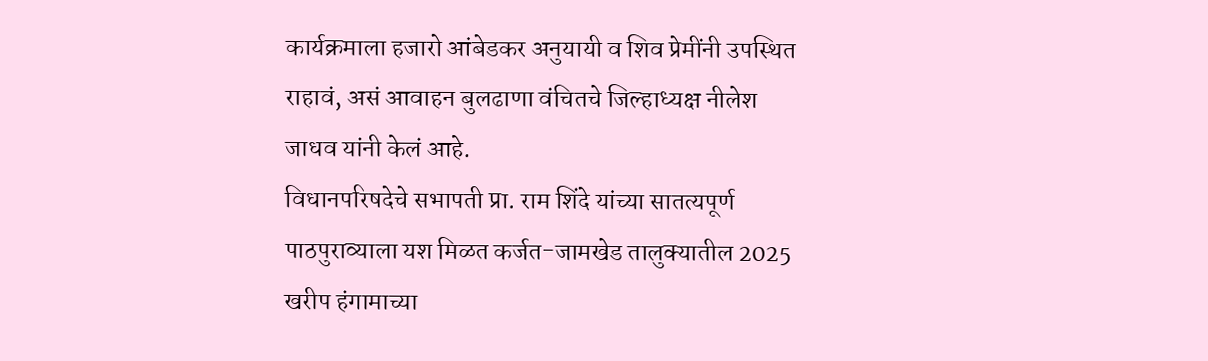कार्यक्रमाला हजारो आंबेडकर अनुयायी व शिव प्रेमींनी उपस्थित राहावं, असं आवाहन बुलढाणा वंचितचे जिल्हाध्यक्ष नीलेश जाधव यांनी केलं आहे.
विधानपरिषदेचे सभापती प्रा. राम शिंदे यांच्या सातत्यपूर्ण पाठपुराव्याला यश मिळत कर्जत-जामखेड तालुक्यातील 2025 खरीप हंगामाच्या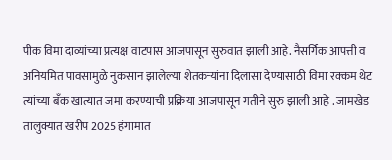पीक विमा दाव्यांच्या प्रत्यक्ष वाटपास आजपासून सुरुवात झाली आहे. नैसर्गिक आपत्ती व अनियमित पावसामुळे नुकसान झालेल्या शेतकऱ्यांना दिलासा देण्यासाठी विमा रक्कम थेट त्यांच्या बँक खात्यात जमा करण्याची प्रक्रिया आजपासून गतीने सुरु झाली आहे . जामखेड तालुक्यात खरीप 2025 हंगामात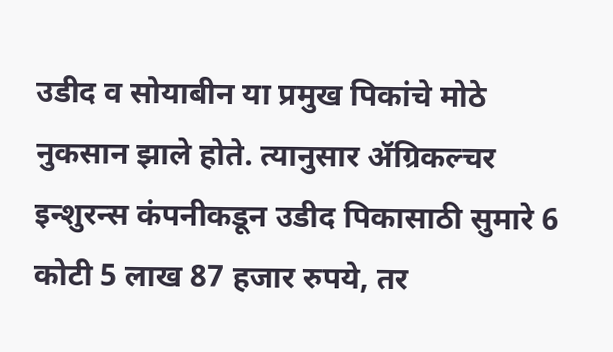उडीद व सोयाबीन या प्रमुख पिकांचे मोठे नुकसान झाले होते. त्यानुसार ॲग्रिकल्चर इन्शुरन्स कंपनीकडून उडीद पिकासाठी सुमारे 6 कोटी 5 लाख 87 हजार रुपये, तर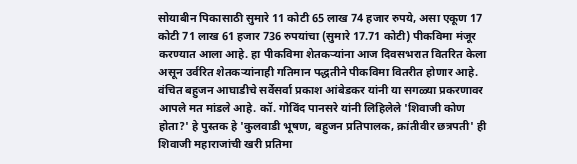सोयाबीन पिकासाठी सुमारे 11 कोटी 65 लाख 74 हजार रुपये, असा एकूण 17 कोटी 71 लाख 61 हजार 736 रुपयांचा (सुमारे 17.71 कोटी) पीकविमा मंजूर करण्यात आला आहे. हा पीकविमा शेतकऱ्यांना आज दिवसभरात वितरित केला असून उर्वरित शेतकऱ्यांनाही गतिमान पद्धतीने पीकविमा वितरीत होणार आहे.
वंचित बहुजन आघाडीचे सर्वेसर्वा प्रकाश आंबेडकर यांनी या सगळ्या प्रकरणावर आपले मत मांडले आहे. कॉ. गोविंद पानसरे यांनी लिहिलेले 'शिवाजी कोण होता?' हे पुस्तक हे 'कुलवाडी भूषण, बहुजन प्रतिपालक, क्रांतीवीर छत्रपती' ही शिवाजी महाराजांची खरी प्रतिमा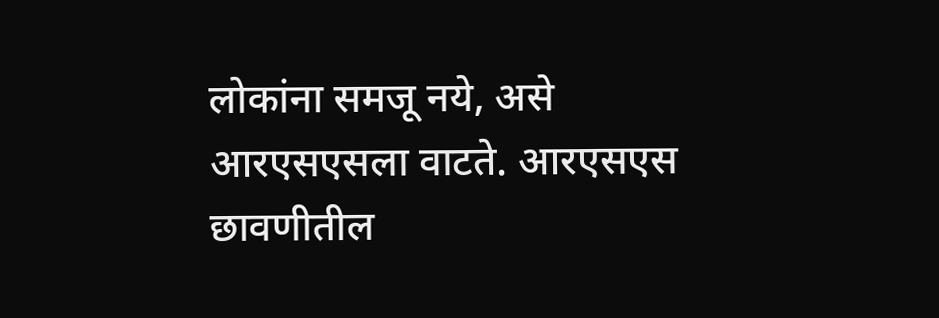लोकांना समजू नये, असे आरएसएसला वाटते. आरएसएस छावणीतील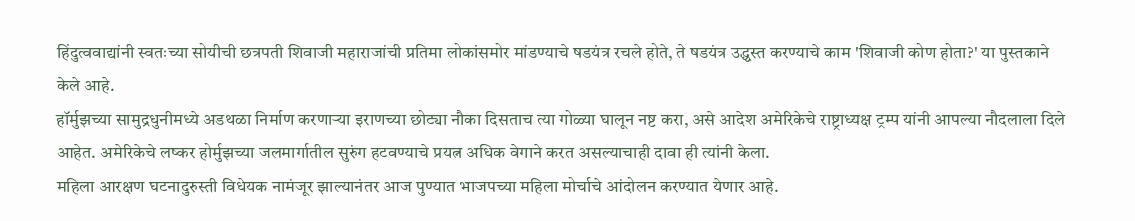हिंदुत्ववाद्यांनी स्वतःच्या सोयीची छत्रपती शिवाजी महाराजांची प्रतिमा लोकांसमोर मांडण्याचे षडयंत्र रचले होते, ते षडयंत्र उद्ध्वस्त करण्याचे काम 'शिवाजी कोण होता?' या पुस्तकाने केले आहे.
हॉर्मुझच्या सामुद्रधुनीमध्ये अडथळा निर्माण करणाऱ्या इराणच्या छोट्या नौका दिसताच त्या गोळ्या घालून नष्ट करा, असे आदेश अमेरिकेचे राष्ट्राध्यक्ष ट्रम्प यांनी आपल्या नौदलाला दिले आहेत. अमेरिकेचे लष्कर होर्मुझच्या जलमार्गातील सुरुंग हटवण्याचे प्रयत्न अधिक वेगाने करत असल्याचाही दावा ही त्यांनी केला.
महिला आरक्षण घटनादुरुस्ती विधेयक नामंजूर झाल्यानंतर आज पुण्यात भाजपच्या महिला मोर्चाचे आंदोलन करण्यात येणार आहे.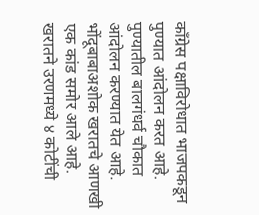काँग्रेस पक्षाविरोधात भाजपकडून पुण्यात आंदोलन करत आहे. पुण्यातील बालगंधर्व चौकात आंदोलन करण्यात येत आहे.
भोंदूबाबाअशोक खरातचे आणखी एक कांड समोर आले आहे. खरातने उरणमध्ये ४ कोटींची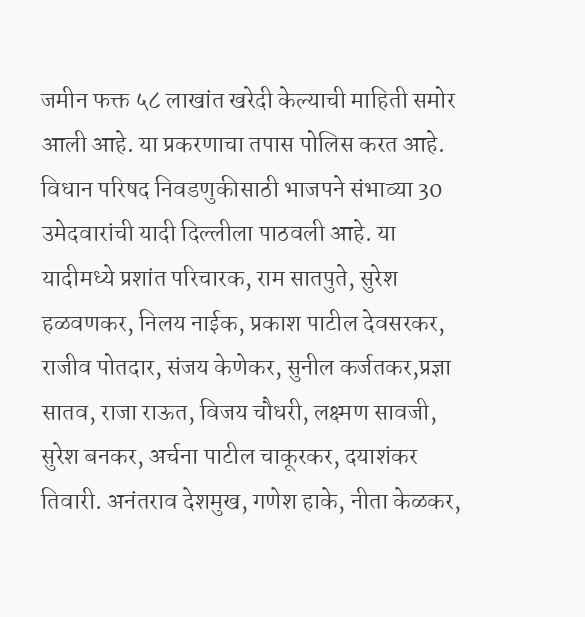जमीन फक्त ५८ लाखांत खरेदी केल्याची माहिती समोर आली आहे. या प्रकरणाचा तपास पोलिस करत आहे.
विधान परिषद निवडणुकीसाठी भाजपने संभाव्या 30 उमेदवारांची यादी दिल्लीला पाठवली आहे. या यादीमध्ये प्रशांत परिचारक, राम सातपुते, सुरेश हळवणकर, निलय नाईक, प्रकाश पाटील देवसरकर, राजीव पोतदार, संजय केणेकर, सुनील कर्जतकर,प्रज्ञा सातव, राजा राऊत, विजय चौधरी, लक्ष्मण सावजी, सुरेश बनकर, अर्चना पाटील चाकूरकर, दयाशंकर तिवारी. अनंतराव देशमुख, गणेश हाके, नीता केळकर,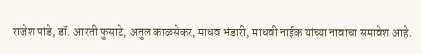राजेश पांडे, डॉ. आरती फुसाटे, अतुल काळसेकर, माधव भंडारी, माधवी नाईक यांच्या नावाचा समावेश आहे.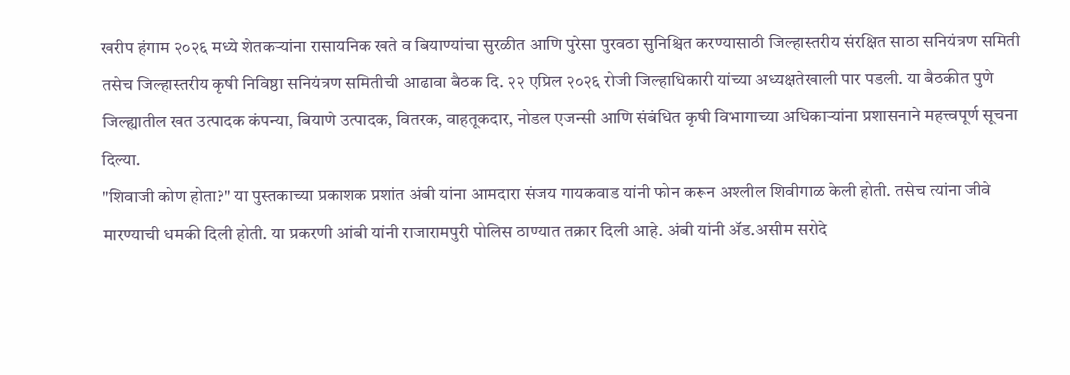खरीप हंगाम २०२६ मध्ये शेतकऱ्यांना रासायनिक खते व बियाण्यांचा सुरळीत आणि पुरेसा पुरवठा सुनिश्चित करण्यासाठी जिल्हास्तरीय संरक्षित साठा सनियंत्रण समिती तसेच जिल्हास्तरीय कृषी निविष्ठा सनियंत्रण समितीची आढावा बैठक दि. २२ एप्रिल २०२६ रोजी जिल्हाधिकारी यांच्या अध्यक्षतेखाली पार पडली. या बैठकीत पुणे जिल्ह्यातील खत उत्पादक कंपन्या, बियाणे उत्पादक, वितरक, वाहतूकदार, नोडल एजन्सी आणि संबंधित कृषी विभागाच्या अधिकाऱ्यांना प्रशासनाने महत्त्वपूर्ण सूचना दिल्या.
"शिवाजी कोण होता?" या पुस्तकाच्या प्रकाशक प्रशांत अंबी यांना आमदारा संजय गायकवाड यांनी फोन करून अश्लील शिवीगाळ केली होती. तसेच त्यांना जीवे मारण्याची धमकी दिली होती. या प्रकरणी आंबी यांनी राजारामपुरी पोलिस ठाण्यात तक्रार दिली आहे. अंबी यांनी ॲड.असीम सरोदे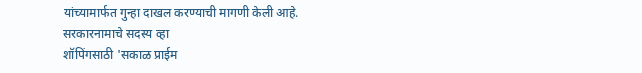यांच्यामार्फत गुन्हा दाखल करण्याची मागणी केली आहे.
सरकारनामाचे सदस्य व्हा
शॉपिंगसाठी 'सकाळ प्राईम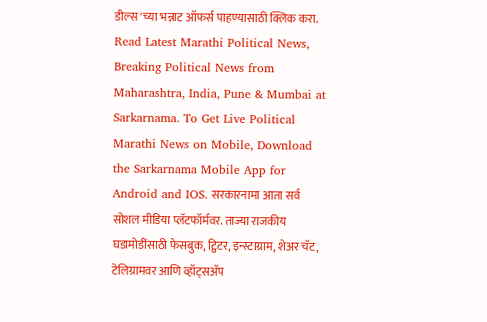डील्स'च्या भन्नाट ऑफर्स पाहण्यासाठी क्लिक करा.
Read Latest Marathi Political News, Breaking Political News from Maharashtra, India, Pune & Mumbai at Sarkarnama. To Get Live Political Marathi News on Mobile, Download the Sarkarnama Mobile App for Android and IOS. सरकारनामा आता सर्व सोशल मीडिया प्लॅटफॉर्मवर. ताज्या राजकीय घडामोडींसाठी फेसबुक, ट्विटर, इन्स्टाग्राम, शेअर चॅट, टेलिग्रामवर आणि व्हॉट्सॲप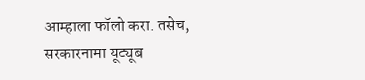आम्हाला फॉलो करा. तसेच, सरकारनामा यूट्यूब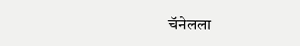चॅनेलला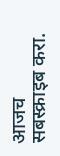आजच सबस्क्राइब करा.